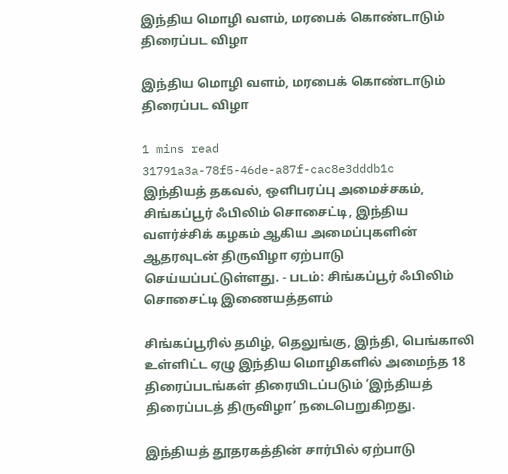இந்திய மொழி வளம், மரபைக் கொண்டாடும் திரைப்பட விழா

இந்திய மொழி வளம், மரபைக் கொண்டாடும் திரைப்பட விழா

1 mins read
31791a3a-78f5-46de-a87f-cac8e3dddb1c
இந்தியத் தகவல், ஒளிபரப்பு அமைச்சகம், சிங்கப்பூர் ஃபிலிம் சொசைட்டி, இந்திய வளர்ச்சிக் கழகம் ஆகிய அமைப்புகளின் ஆதரவுடன் திருவிழா ஏற்பாடு செய்யப்பட்டுள்ளது. - படம்: சிங்கப்பூர் ஃபிலிம் சொசைட்டி இணையத்தளம்

சிங்கப்பூரில் தமிழ், தெலுங்கு, இந்தி, பெங்காலி உள்ளிட்ட ஏழு இந்திய மொழிகளில் அமைந்த 18 திரைப்படங்கள் திரையிடப்படும் ‘இந்தியத் திரைப்படத் திருவிழா’ நடைபெறுகிறது.

இந்தியத் தூதரகத்தின் சார்பில் ஏற்பாடு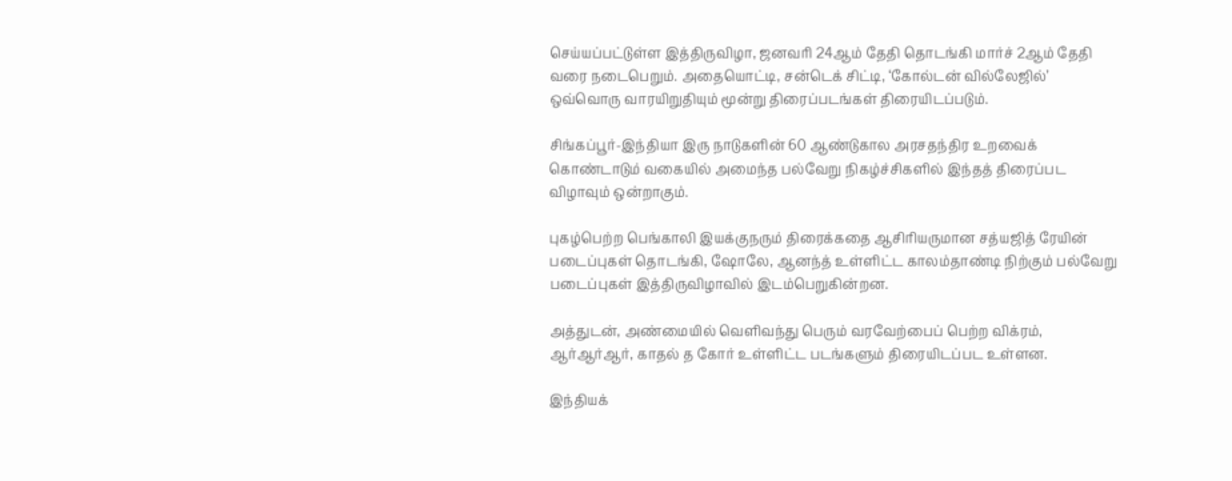செய்யப்பட்டுள்ள இத்திருவிழா, ஜனவரி 24ஆம் தேதி தொடங்கி மார்ச் 2ஆம் தேதி வரை நடைபெறும். அதையொட்டி, சன்டெக் சிட்டி, ‘கோல்டன் வில்லேஜில்’ ஒவ்வொரு வாரயிறுதியும் மூன்று திரைப்படங்கள் திரையிடப்படும்.

சிங்கப்பூர்-இந்தியா இரு நாடுகளின் 60 ஆண்டுகால அரசதந்திர உறவைக் கொண்டாடும் வகையில் அமைந்த பல்வேறு நிகழ்ச்சிகளில் இந்தத் திரைப்பட விழாவும் ஒன்றாகும்.

புகழ்பெற்ற பெங்காலி இயக்குநரும் திரைக்கதை ஆசிரியருமான சத்யஜித் ரேயின் படைப்புகள் தொடங்கி, ஷோலே, ஆனந்த் உள்ளிட்ட காலம்தாண்டி நிற்கும் பல்வேறு படைப்புகள் இத்திருவிழாவில் இடம்பெறுகின்றன.

அத்துடன், அண்மையில் வெளிவந்து பெரும் வரவேற்பைப் பெற்ற விக்ரம், ஆர்ஆர்ஆர், காதல் த கோர் உள்ளிட்ட படங்களும் திரையிடப்பட உள்ளன.

இந்தியக்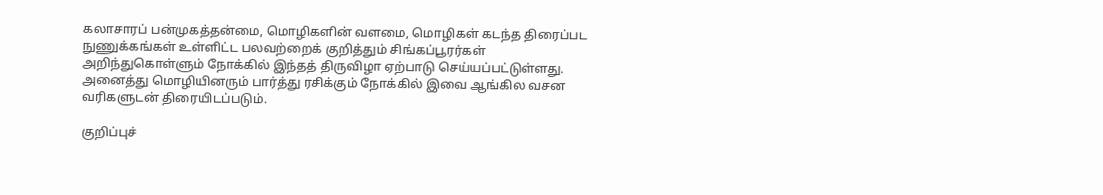கலாசாரப் பன்முகத்தன்மை, மொழிகளின் வளமை, மொழிகள் கடந்த திரைப்பட நுணுக்கங்கள் உள்ளிட்ட பலவற்றைக் குறித்தும் சிங்கப்பூரர்கள் அறிந்துகொள்ளும் நோக்கில் இந்தத் திருவிழா ஏற்பாடு செய்யப்பட்டுள்ளது. அனைத்து மொழியினரும் பார்த்து ரசிக்கும் நோக்கில் இவை ஆங்கில வசன வரிகளுடன் திரையிடப்படும்.

குறிப்புச்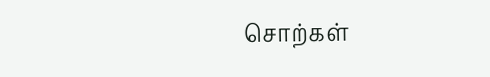சொற்கள்